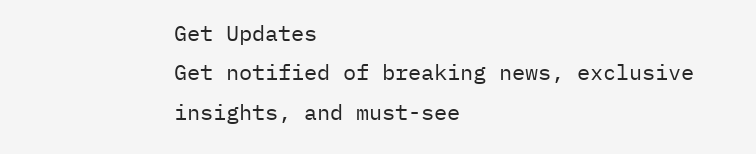Get Updates
Get notified of breaking news, exclusive insights, and must-see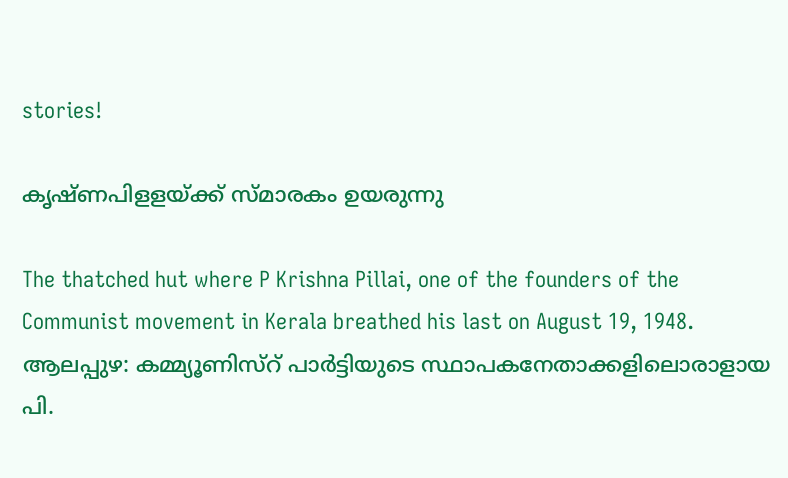stories!

കൃഷ്ണപിളളയ്ക്ക് സ്മാരകം ഉയരുന്നു

The thatched hut where P Krishna Pillai, one of the founders of the Communist movement in Kerala breathed his last on August 19, 1948. ആലപ്പുഴ: കമ്മ്യൂണിസ്റ് പാര്‍ട്ടിയുടെ സ്ഥാപകനേതാക്കളിലൊരാളായ പി.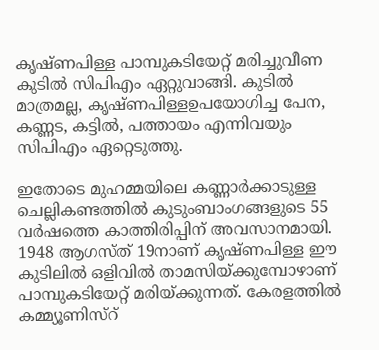കൃഷ്ണപിള്ള പാമ്പുകടിയേറ്റ് മരിച്ചുവീണ കുടില്‍ സിപിഎം ഏറ്റുവാങ്ങി. കുടില്‍ മാത്രമല്ല, കൃഷ്ണപിള്ളഉപയോഗിച്ച പേന, കണ്ണട, കട്ടില്‍, പത്തായം എന്നിവയും സിപിഎം ഏറ്റെടുത്തു.

ഇതോടെ മുഹമ്മയിലെ കണ്ണാര്‍ക്കാടുള്ള ചെല്ലികണ്ടത്തില്‍ കുടുംബാംഗങ്ങളുടെ 55 വര്‍ഷത്തെ കാത്തിരിപ്പിന് അവസാനമായി. 1948 ആഗസ്ത് 19നാണ് കൃഷ്ണപിള്ള ഈ കുടിലില്‍ ഒളിവില്‍ താമസിയ്ക്കുമ്പോഴാണ് പാമ്പുകടിയേറ്റ് മരിയ്ക്കുന്നത്. കേരളത്തില്‍ കമ്മ്യൂണിസ്റ്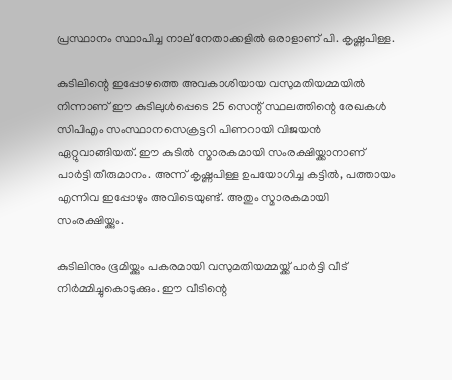പ്രസ്ഥാനം സ്ഥാപിച്ച നാല് നേതാക്കളില്‍ ഒരാളാണ് പി. കൃഷ്ണപിള്ള.

കുടിലിന്റെ ഇപ്പോഴത്തെ അവകാശിയായ വസുമതിയമ്മയില്‍ നിന്നാണ് ഈ കുടിലുള്‍പ്പെടെ 25 സെന്റ് സ്ഥലത്തിന്റെ രേഖകള്‍ സിപിഎം സംസ്ഥാനസെക്രട്ടറി പിണറായി വിജയന്‍ ഏറ്റുവാങ്ങിയത്. ഈ കുടില്‍ സ്മാരകമായി സംരക്ഷിയ്ക്കാനാണ് പാര്‍ട്ടി തീരുമാനം. അന്ന് കൃഷ്ണപിള്ള ഉപയോഗിച്ച കട്ടില്‍, പത്തായം എന്നിവ ഇപ്പോഴും അവിടെയുണ്ട്. അതും സ്മാരകമായി സംരക്ഷിയ്ക്കും.

കുടിലിനും ഭൂമിയ്ക്കും പകരമായി വസുമതിയമ്മയ്ക്ക് പാര്‍ട്ടി വീട് നിര്‍മ്മിച്ചുകൊടുക്കും. ഈ വീടിന്റെ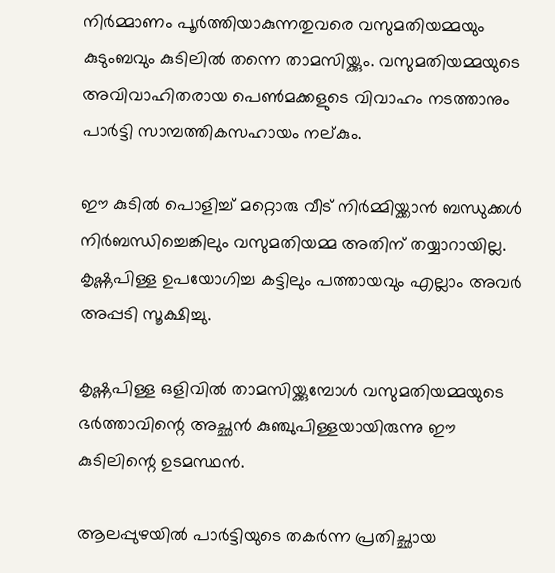നിര്‍മ്മാണം പൂര്‍ത്തിയാകുന്നതുവരെ വസുമതിയമ്മയും കുടുംബവും കുടിലില്‍ തന്നെ താമസിയ്ക്കും. വസുമതിയമ്മയുടെ അവിവാഹിതരായ പെണ്‍മക്കളുടെ വിവാഹം നടത്താനും പാര്‍ട്ടി സാമ്പത്തികസഹായം നല്കും.

ഈ കുടില്‍ പൊളിച്ച് മറ്റൊരു വീട് നിര്‍മ്മിയ്ക്കാന്‍ ബന്ധുക്കള്‍ നിര്‍ബന്ധിച്ചെങ്കിലും വസുമതിയമ്മ അതിന് തയ്യാറായില്ല. കൃഷ്ണപിള്ള ഉപയോഗിച്ച കട്ടിലും പത്തായവും എല്ലാം അവര്‍ അപ്പടി സൂക്ഷിച്ചു.

കൃഷ്ണപിള്ള ഒളിവില്‍ താമസിയ്ക്കുമ്പോള്‍ വസുമതിയമ്മയുടെ ഭര്‍ത്താവിന്റെ അച്ഛന്‍ കുഞ്ചുപിള്ളയായിരുന്നു ഈ കുടിലിന്റെ ഉടമസ്ഥന്‍.

ആലപ്പുഴയില്‍ പാര്‍ട്ടിയുടെ തകര്‍ന്ന പ്രതിച്ഛായ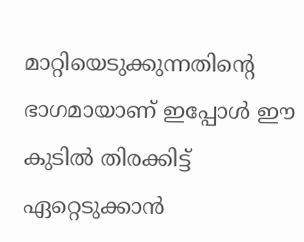മാറ്റിയെടുക്കുന്നതിന്റെ ഭാഗമായാണ് ഇപ്പോള്‍ ഈ കുടില്‍ തിരക്കിട്ട് ഏറ്റെടുക്കാന്‍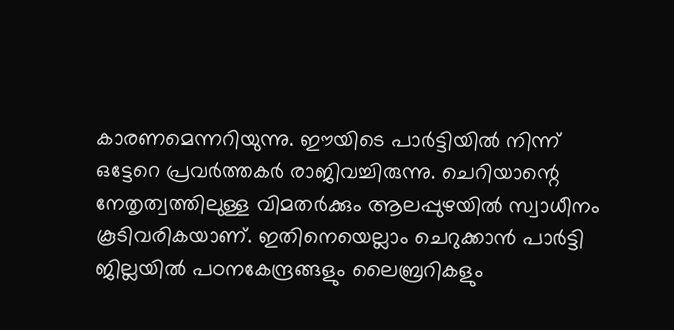കാരണമെന്നറിയുന്നു. ഈയിടെ പാര്‍ട്ടിയില്‍ നിന്ന് ഒട്ടേറെ പ്രവര്‍ത്തകര്‍ രാജിവച്ചിരുന്നു. ചെറിയാന്റെ നേതൃത്വത്തിലുള്ള വിമതര്‍ക്കും ആലപ്പുഴയില്‍ സ്വാധീനം കൂടിവരികയാണ്. ഇതിനെയെല്ലാം ചെറുക്കാന്‍ പാര്‍ട്ടി ജില്ലയില്‍ പഠനകേന്ദ്രങ്ങളും ലൈബ്രറികളും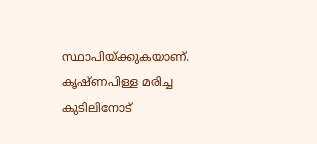സ്ഥാപിയ്ക്കുകയാണ്. കൃഷ്ണപിള്ള മരിച്ച കുടിലിനോട്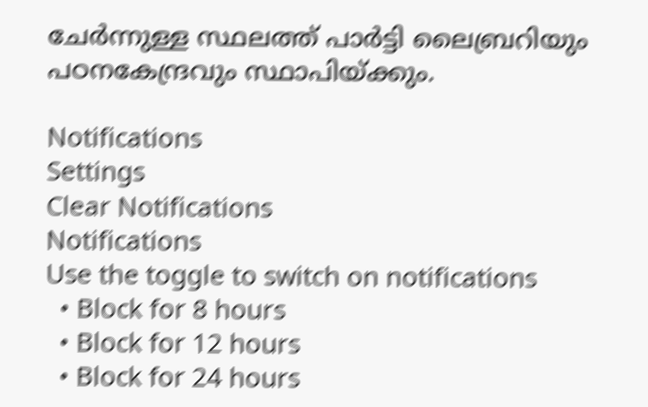ചേര്‍ന്നുള്ള സ്ഥലത്ത് പാര്‍ട്ടി ലൈബ്രറിയും പഠനകേന്ദ്രവും സ്ഥാപിയ്ക്കും.

Notifications
Settings
Clear Notifications
Notifications
Use the toggle to switch on notifications
  • Block for 8 hours
  • Block for 12 hours
  • Block for 24 hours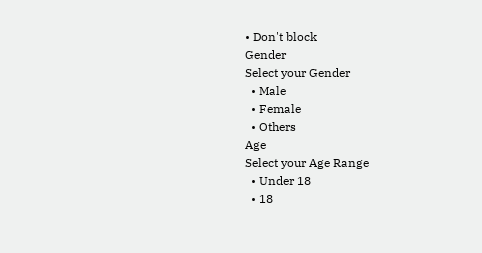• Don't block
Gender
Select your Gender
  • Male
  • Female
  • Others
Age
Select your Age Range
  • Under 18
  • 18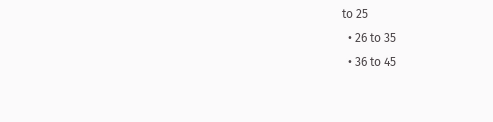to 25
  • 26 to 35
  • 36 to 45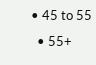• 45 to 55
  • 55+